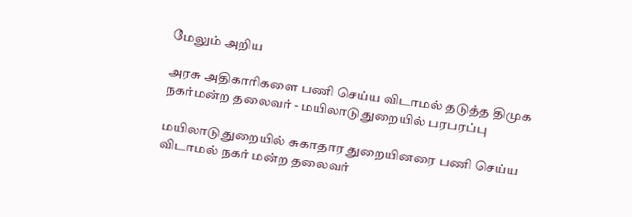மேலும் அறிய

அரசு அதிகாரிகளை பணி செய்ய விடாமல் தடுத்த திமுக நகர்மன்ற தலைவர் - மயிலாடுதுறையில் பரபரப்பு

மயிலாடுதுறையில் சுகாதார துறையினரை பணி செய்ய விடாமல் நகர் மன்ற தலைவர்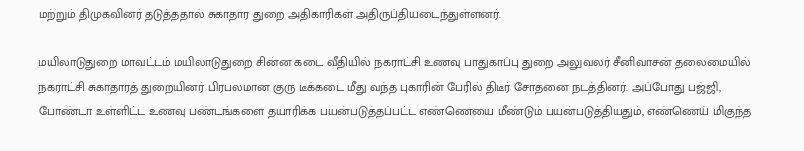மற்றும் திமுகவினர் தடுத்ததால் சுகாதார துறை அதிகாரிகள் அதிருப்தியடைந்துள்ளனர்.

மயிலாடுதுறை மாவட்டம் மயிலாடுதுறை சின்ன கடை வீதியில் நகராட்சி உணவு பாதுகாப்பு துறை அலுவலர் சீனிவாசன் தலைமையில் நகராட்சி சுகாதாரத் துறையினர் பிரபலமான குரு டீக்கடை மீது வந்த புகாரின் பேரில் திடீர் சோதனை நடத்தினர். அப்போது பஜ்ஜி, போண்டா உள்ளிட்ட உணவு பண்டங்களை தயாரிக்க பயன்படுத்தப்பட்ட எண்ணெயை மீண்டும் பயன்படுத்தியதும், எண்ணெய் மிகுந்த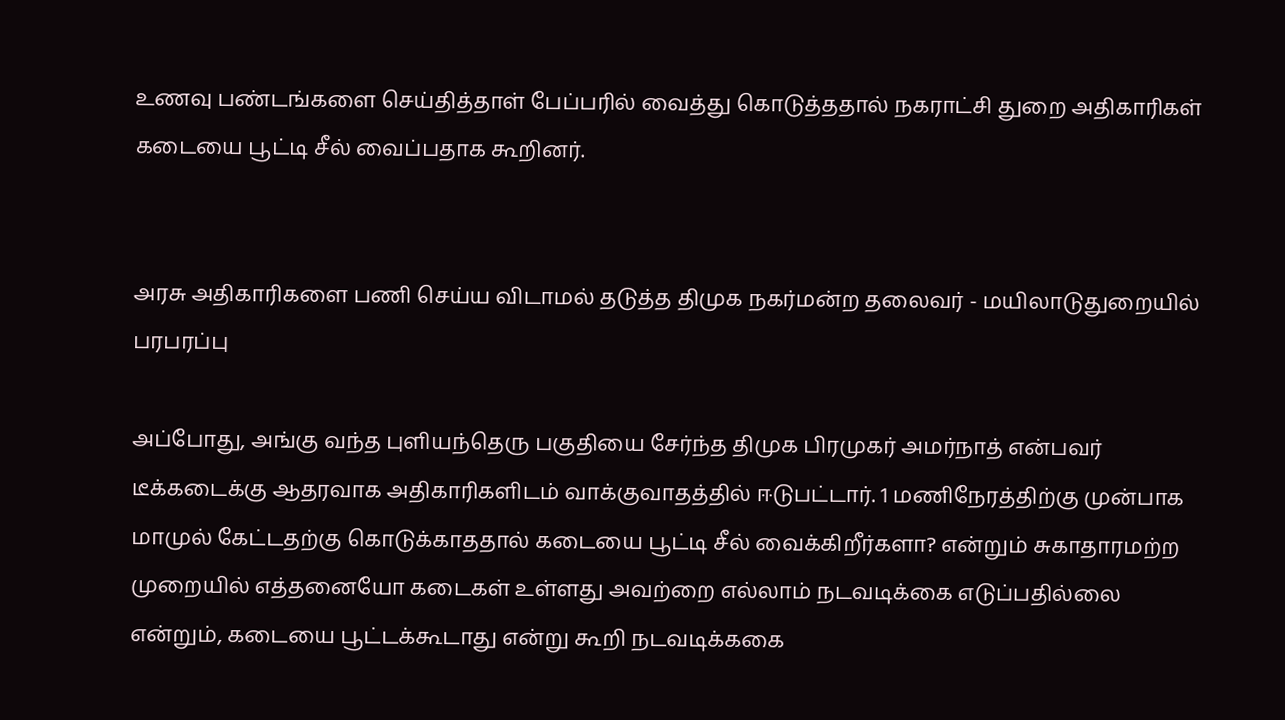உணவு பண்டங்களை செய்தித்தாள் பேப்பரில் வைத்து கொடுத்ததால் நகராட்சி துறை அதிகாரிகள் கடையை பூட்டி சீல் வைப்பதாக கூறினர்.


அரசு அதிகாரிகளை பணி செய்ய விடாமல் தடுத்த திமுக நகர்மன்ற தலைவர் - மயிலாடுதுறையில் பரபரப்பு

அப்போது, அங்கு வந்த புளியந்தெரு பகுதியை சேர்ந்த திமுக பிரமுகர் அமர்நாத் என்பவர் டீக்கடைக்கு ஆதரவாக அதிகாரிகளிடம் வாக்குவாதத்தில் ஈடுபட்டார். 1 மணிநேரத்திற்கு முன்பாக மாமுல் கேட்டதற்கு கொடுக்காததால் கடையை பூட்டி சீல் வைக்கிறீர்களா? என்றும் சுகாதாரமற்ற முறையில் எத்தனையோ கடைகள் உள்ளது அவற்றை எல்லாம் நடவடிக்கை எடுப்பதில்லை என்றும், கடையை பூட்டக்கூடாது என்று கூறி நடவடிக்ககை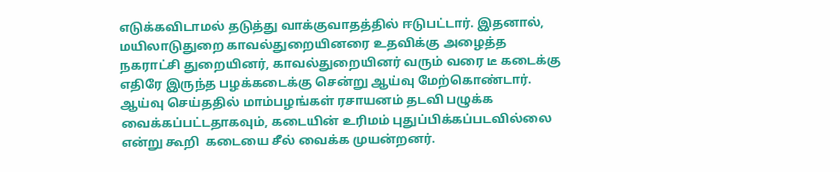எடுக்கவிடாமல் தடுத்து வாக்குவாதத்தில் ஈடுபட்டார். இதனால், மயிலாடுதுறை காவல்துறையினரை உதவிக்கு அழைத்த நகராட்சி துறையினர், காவல்துறையினர் வரும் வரை டீ கடைக்கு எதிரே இருந்த பழக்கடைக்கு சென்று ஆய்வு மேற்கொண்டார். ஆய்வு செய்ததில் மாம்பழங்கள் ரசாயனம் தடவி பழுக்க வைக்கப்பட்டதாகவும், கடையின் உரிமம் புதுப்பிக்கப்படவில்லை என்று கூறி  கடையை சீல் வைக்க முயன்றனர்.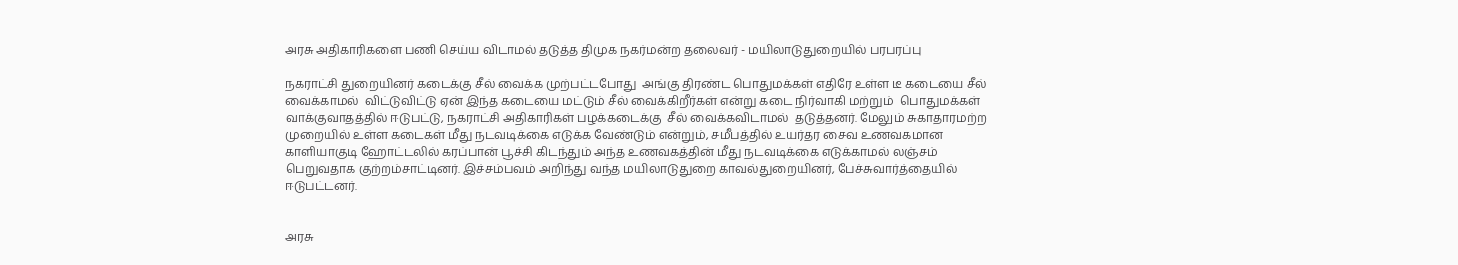அரசு அதிகாரிகளை பணி செய்ய விடாமல் தடுத்த திமுக நகர்மன்ற தலைவர் - மயிலாடுதுறையில் பரபரப்பு

நகராட்சி துறையினர் கடைக்கு சீல் வைக்க முற்பட்டபோது  அங்கு திரண்ட பொதுமக்கள் எதிரே உள்ள டீ கடையை சீல் வைக்காமல்  விட்டுவிட்டு ஏன் இந்த கடையை மட்டும் சீல் வைக்கிறீர்கள் என்று கடை நிர்வாகி மற்றும்  பொதுமக்கள் வாக்குவாதத்தில் ஈடுபட்டு, நகராட்சி அதிகாரிகள் பழக்கடைக்கு  சீல் வைக்கவிடாமல்  தடுத்தனர். மேலும் சுகாதாரமற்ற முறையில் உள்ள கடைகள் மீது நடவடிக்கை எடுக்க வேண்டும் என்றும், சமீபத்தில் உயர்தர சைவ உணவகமான காளியாகுடி ஹோட்டலில் கரப்பான் பூச்சி கிடந்தும் அந்த உணவகத்தின் மீது நடவடிக்கை எடுக்காமல் லஞ்சம் பெறுவதாக குற்றம்சாட்டினர். இச்சம்பவம் அறிந்து வந்த மயிலாடுதுறை காவல்துறையினர், பேச்சுவார்த்தையில் ஈடுபட்டனர்.


அரசு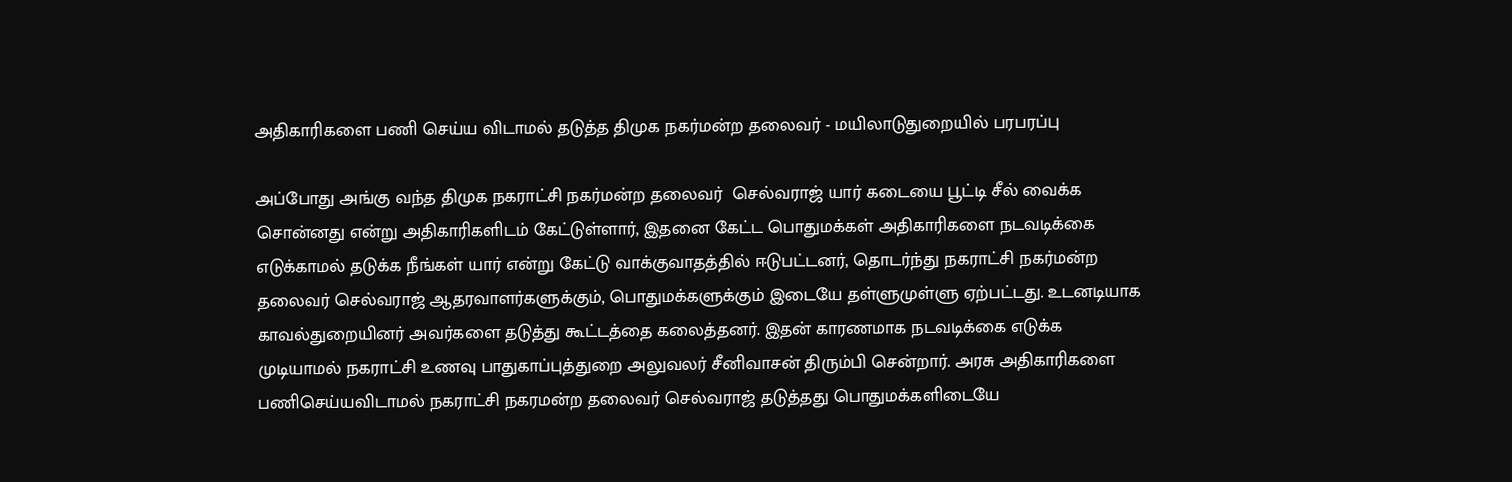அதிகாரிகளை பணி செய்ய விடாமல் தடுத்த திமுக நகர்மன்ற தலைவர் - மயிலாடுதுறையில் பரபரப்பு

அப்போது அங்கு வந்த திமுக நகராட்சி நகர்மன்ற தலைவர்  செல்வராஜ் யார் கடையை பூட்டி சீல் வைக்க சொன்னது என்று அதிகாரிகளிடம் கேட்டுள்ளார், இதனை கேட்ட பொதுமக்கள் அதிகாரிகளை நடவடிக்கை எடுக்காமல் தடுக்க நீங்கள் யார் என்று கேட்டு வாக்குவாதத்தில் ஈடுபட்டனர், தொடர்ந்து நகராட்சி நகர்மன்ற தலைவர் செல்வராஜ் ஆதரவாளர்களுக்கும், பொதுமக்களுக்கும் இடையே தள்ளுமுள்ளு ஏற்பட்டது. உடனடியாக காவல்துறையினர் அவர்களை தடுத்து கூட்டத்தை கலைத்தனர். இதன் காரணமாக நடவடிக்கை எடுக்க முடியாமல் நகராட்சி உணவு பாதுகாப்புத்துறை அலுவலர் சீனிவாசன் திரும்பி சென்றார். அரசு அதிகாரிகளை பணிசெய்யவிடாமல் நகராட்சி நகரமன்ற தலைவர் செல்வராஜ் தடுத்தது பொதுமக்களிடையே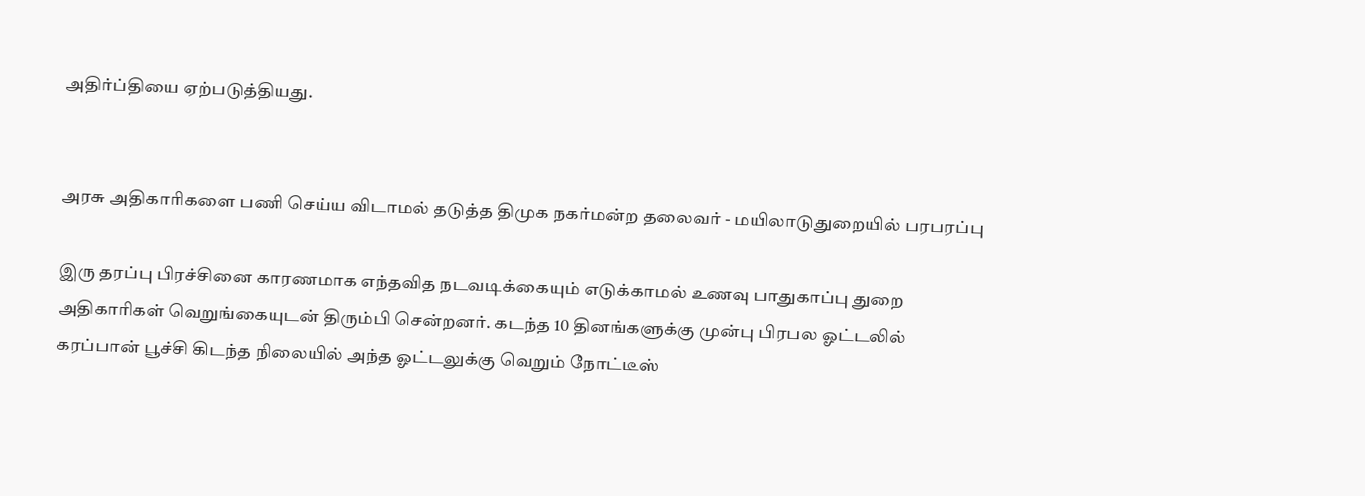அதிர்ப்தியை ஏற்படுத்தியது.


அரசு அதிகாரிகளை பணி செய்ய விடாமல் தடுத்த திமுக நகர்மன்ற தலைவர் - மயிலாடுதுறையில் பரபரப்பு

இரு தரப்பு பிரச்சினை காரணமாக எந்தவித நடவடிக்கையும் எடுக்காமல் உணவு பாதுகாப்பு துறை அதிகாரிகள் வெறுங்கையுடன் திரும்பி சென்றனர். கடந்த 10 தினங்களுக்கு முன்பு பிரபல ஓட்டலில் கரப்பான் பூச்சி கிடந்த நிலையில் அந்த ஓட்டலுக்கு வெறும் நோட்டீஸ்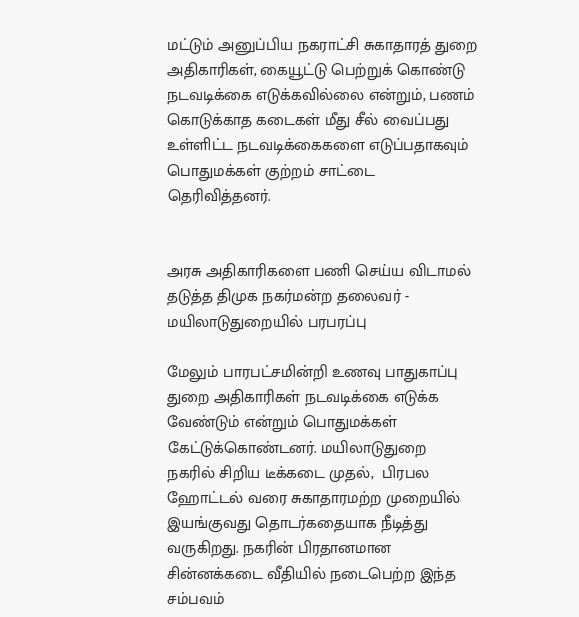மட்டும் அனுப்பிய நகராட்சி சுகாதாரத் துறை அதிகாரிகள், கையூட்டு பெற்றுக் கொண்டு நடவடிக்கை எடுக்கவில்லை என்றும், பணம் கொடுக்காத கடைகள் மீது சீல் வைப்பது உள்ளிட்ட நடவடிக்கைகளை எடுப்பதாகவும் பொதுமக்கள் குற்றம் சாட்டை தெரிவித்தனர்.


அரசு அதிகாரிகளை பணி செய்ய விடாமல் தடுத்த திமுக நகர்மன்ற தலைவர் - மயிலாடுதுறையில் பரபரப்பு

மேலும் பாரபட்சமின்றி உணவு பாதுகாப்பு துறை அதிகாரிகள் நடவடிக்கை எடுக்க வேண்டும் என்றும் பொதுமக்கள் கேட்டுக்கொண்டனர். மயிலாடுதுறை நகரில் சிறிய டீக்கடை முதல்,  பிரபல ஹோட்டல் வரை சுகாதாரமற்ற முறையில் இயங்குவது தொடர்கதையாக நீடித்து வருகிறது. நகரின் பிரதானமான சின்னக்கடை வீதியில் நடைபெற்ற இந்த சம்பவம்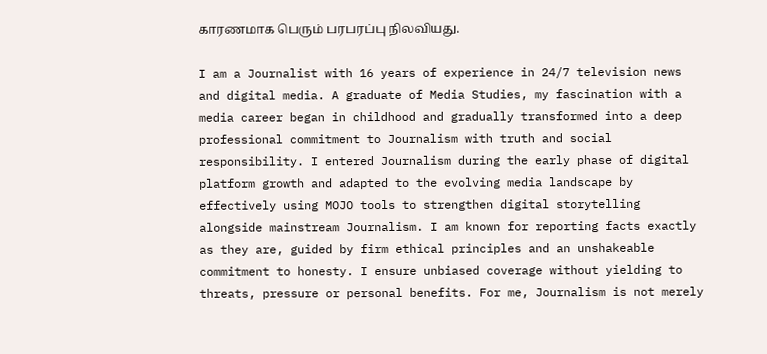காரணமாக பெரும் பரபரப்பு நிலவியது.

I am a Journalist with 16 years of experience in 24/7 television news and digital media. A graduate of Media Studies, my fascination with a media career began in childhood and gradually transformed into a deep professional commitment to Journalism with truth and social responsibility. I entered Journalism during the early phase of digital platform growth and adapted to the evolving media landscape by effectively using MOJO tools to strengthen digital storytelling alongside mainstream Journalism. I am known for reporting facts exactly as they are, guided by firm ethical principles and an unshakeable commitment to honesty. I ensure unbiased coverage without yielding to threats, pressure or personal benefits. For me, Journalism is not merely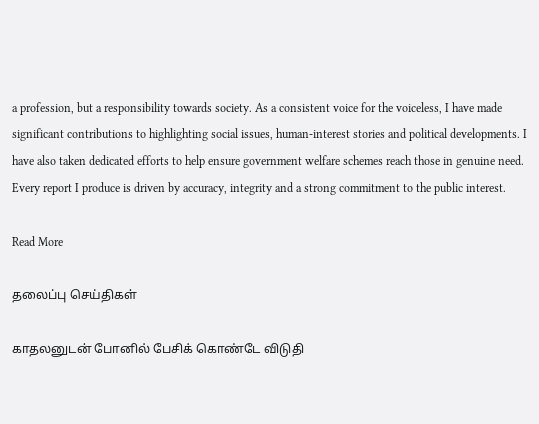a profession, but a responsibility towards society. As a consistent voice for the voiceless, I have made significant contributions to highlighting social issues, human-interest stories and political developments. I have also taken dedicated efforts to help ensure government welfare schemes reach those in genuine need. Every report I produce is driven by accuracy, integrity and a strong commitment to the public interest.

Read More

தலைப்பு செய்திகள்

காதலனுடன் போனில் பேசிக் கொண்டே விடுதி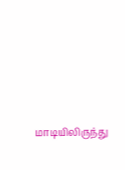மாடியிலிருந்து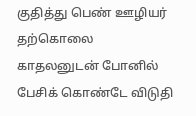குதித்து பெண் ஊழியர் தற்கொலை
காதலனுடன் போனில் பேசிக் கொண்டே விடுதி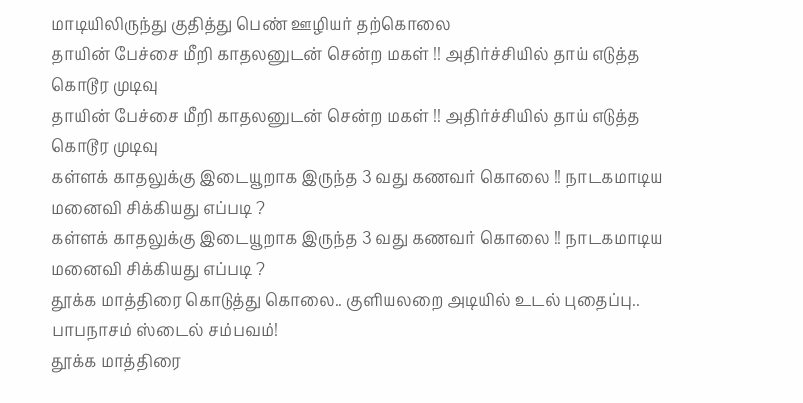மாடியிலிருந்து குதித்து பெண் ஊழியர் தற்கொலை
தாயின் பேச்சை மீறி காதலனுடன் சென்ற மகள் !! அதிர்ச்சியில் தாய் எடுத்த கொடூர முடிவு
தாயின் பேச்சை மீறி காதலனுடன் சென்ற மகள் !! அதிர்ச்சியில் தாய் எடுத்த கொடூர முடிவு
கள்ளக் காதலுக்கு இடையூறாக இருந்த 3 வது கணவர் கொலை !! நாடகமாடிய மனைவி சிக்கியது எப்படி ?
கள்ளக் காதலுக்கு இடையூறாக இருந்த 3 வது கணவர் கொலை !! நாடகமாடிய மனைவி சிக்கியது எப்படி ?
தூக்க மாத்திரை கொடுத்து கொலை.. குளியலறை அடியில் உடல் புதைப்பு.. பாபநாசம் ஸ்டைல் சம்பவம்!
தூக்க மாத்திரை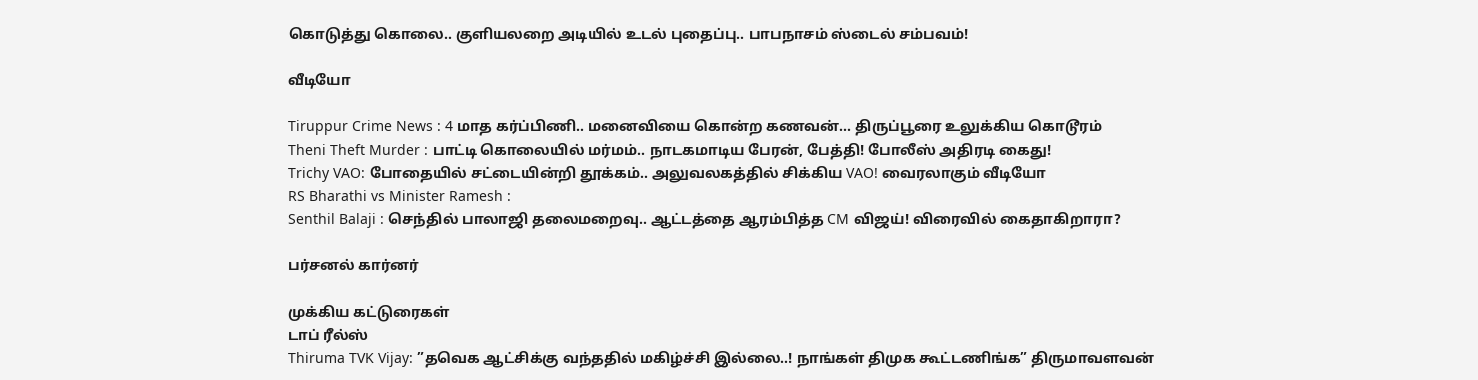கொடுத்து கொலை.. குளியலறை அடியில் உடல் புதைப்பு.. பாபநாசம் ஸ்டைல் சம்பவம்!

வீடியோ

Tiruppur Crime News : 4 மாத கர்ப்பிணி.. மனைவியை கொன்ற கணவன்... திருப்பூரை உலுக்கிய கொடூரம்
Theni Theft Murder : பாட்டி கொலையில் மர்மம்.. நாடகமாடிய பேரன், பேத்தி! போலீஸ் அதிரடி கைது!
Trichy VAO: போதையில் சட்டையின்றி தூக்கம்.. அலுவலகத்தில் சிக்கிய VAO! வைரலாகும் வீடியோ
RS Bharathi vs Minister Ramesh :
Senthil Balaji : செந்தில் பாலாஜி தலைமறைவு.. ஆட்டத்தை ஆரம்பித்த CM விஜய்! விரைவில் கைதாகிறாரா?

பர்சனல் கார்னர்

முக்கிய கட்டுரைகள்
டாப் ரீல்ஸ்
Thiruma TVK Vijay: ”தவெக ஆட்சிக்கு வந்ததில் மகிழ்ச்சி இல்லை..! நாங்கள் திமுக கூட்டணிங்க” திருமாவளவன்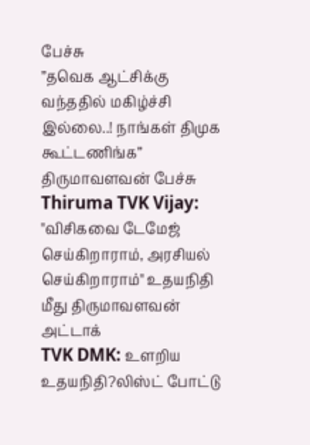பேச்சு
”தவெக ஆட்சிக்கு வந்ததில் மகிழ்ச்சி இல்லை..! நாங்கள் திமுக கூட்டணிங்க” திருமாவளவன் பேச்சு
Thiruma TVK Vijay:
"விசிகவை டேமேஜ் செய்கிறாராம், அரசியல் செய்கிறாராம்" உதயநிதி மீது திருமாவளவன் அட்டாக்
TVK DMK: உளறிய உதயநிதி?லிஸ்ட் போட்டு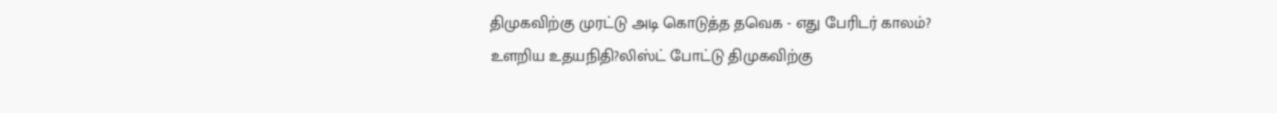திமுகவிற்கு முரட்டு அடி கொடுத்த தவெக - எது பேரிடர் காலம்?
உளறிய உதயநிதி?லிஸ்ட் போட்டு திமுகவிற்கு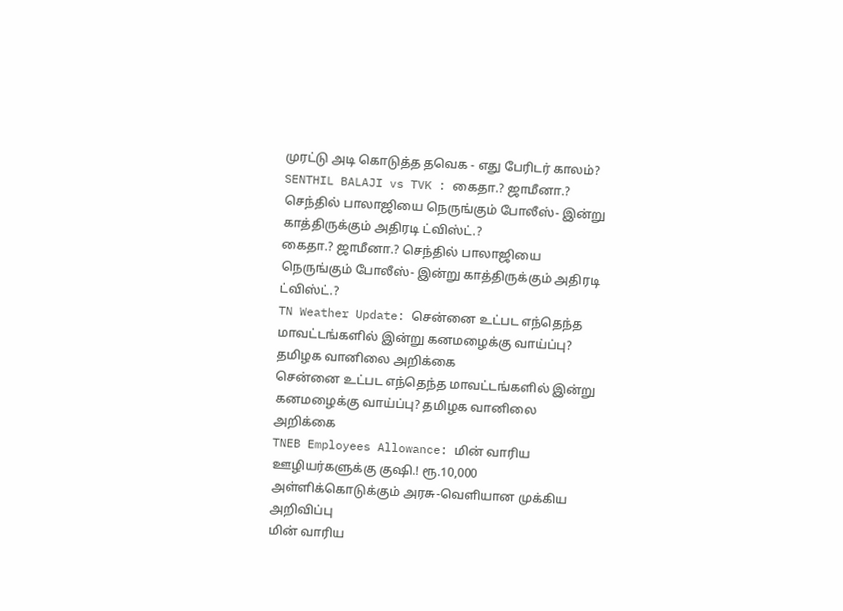முரட்டு அடி கொடுத்த தவெக - எது பேரிடர் காலம்?
SENTHIL BALAJI vs TVK : கைதா.? ஜாமீனா.? செந்தில் பாலாஜியை நெருங்கும் போலீஸ்- இன்று காத்திருக்கும் அதிரடி ட்விஸ்ட்.?
கைதா.? ஜாமீனா.? செந்தில் பாலாஜியை நெருங்கும் போலீஸ்- இன்று காத்திருக்கும் அதிரடி ட்விஸ்ட்.?
TN Weather Update: சென்னை உட்பட எந்தெந்த மாவட்டங்களில் இன்று கனமழைக்கு வாய்ப்பு? தமிழக வானிலை அறிக்கை
சென்னை உட்பட எந்தெந்த மாவட்டங்களில் இன்று கனமழைக்கு வாய்ப்பு? தமிழக வானிலை அறிக்கை
TNEB Employees Allowance: மின் வாரிய ஊழியர்களுக்கு குஷி.! ரூ.10,000 அள்ளிக்கொடுக்கும் அரசு-வெளியான முக்கிய அறிவிப்பு
மின் வாரிய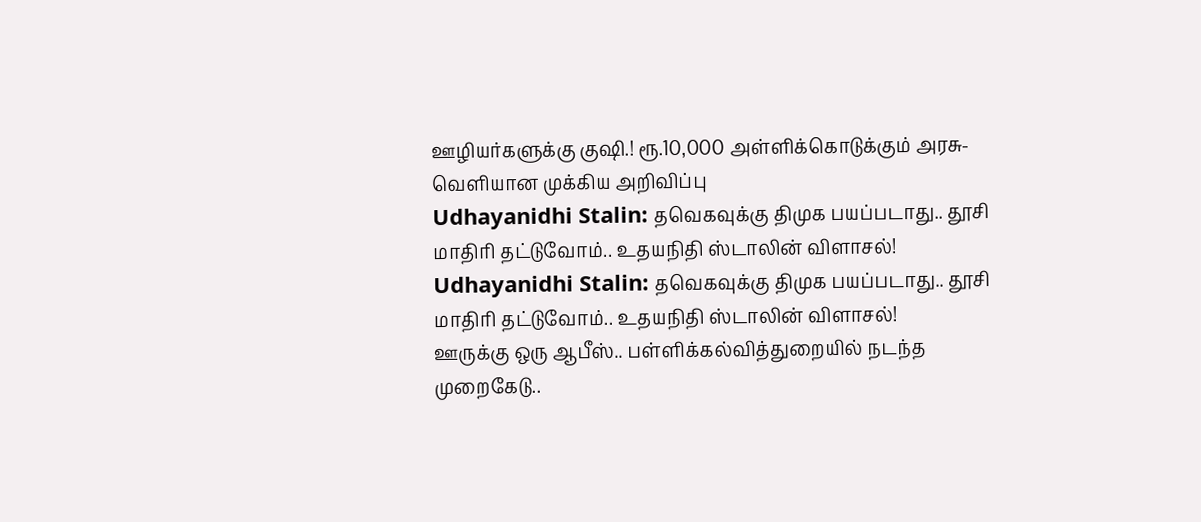ஊழியர்களுக்கு குஷி.! ரூ.10,000 அள்ளிக்கொடுக்கும் அரசு-வெளியான முக்கிய அறிவிப்பு
Udhayanidhi Stalin: தவெகவுக்கு திமுக பயப்படாது.. தூசி மாதிரி தட்டுவோம்.. உதயநிதி ஸ்டாலின் விளாசல்!
Udhayanidhi Stalin: தவெகவுக்கு திமுக பயப்படாது.. தூசி மாதிரி தட்டுவோம்.. உதயநிதி ஸ்டாலின் விளாசல்!
ஊருக்கு ஒரு ஆபீஸ்.. பள்ளிக்கல்வித்துறையில் நடந்த முறைகேடு..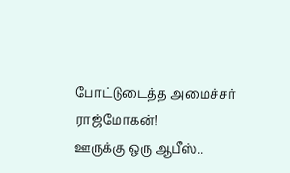போட்டுடைத்த அமைச்சர் ராஜ்மோகன்!
ஊருக்கு ஒரு ஆபீஸ்..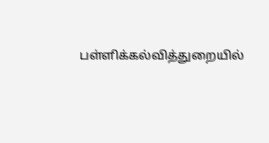பள்ளிக்கல்வித்துறையில்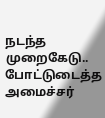நடந்த முறைகேடு.. போட்டுடைத்த அமைச்சர்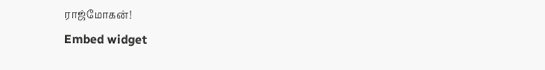ராஜ்மோகன்!
Embed widget